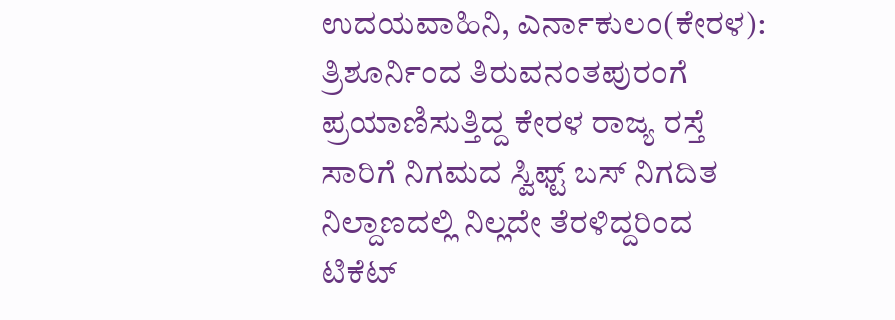ಉದಯವಾಹಿನಿ, ಎರ್ನಾಕುಲಂ(ಕೇರಳ): ತ್ರಿಶೂರ್ನಿಂದ ತಿರುವನಂತಪುರಂಗೆ ಪ್ರಯಾಣಿಸುತ್ತಿದ್ದ ಕೇರಳ ರಾಜ್ಯ ರಸ್ತೆ ಸಾರಿಗೆ ನಿಗಮದ ಸ್ವಿಫ್ಟ್ ಬಸ್ ನಿಗದಿತ ನಿಲ್ದಾಣದಲ್ಲಿ ನಿಲ್ಲದೇ ತೆರಳಿದ್ದರಿಂದ ಟಿಕೆಟ್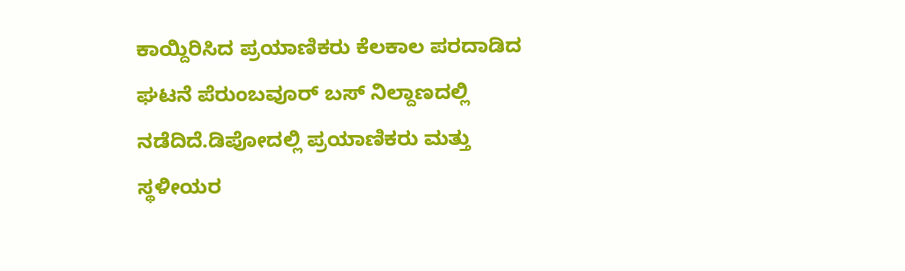ಕಾಯ್ದಿರಿಸಿದ ಪ್ರಯಾಣಿಕರು ಕೆಲಕಾಲ ಪರದಾಡಿದ ಘಟನೆ ಪೆರುಂಬವೂರ್ ಬಸ್ ನಿಲ್ದಾಣದಲ್ಲಿ ನಡೆದಿದೆ.ಡಿಪೋದಲ್ಲಿ ಪ್ರಯಾಣಿಕರು ಮತ್ತು ಸ್ಥಳೀಯರ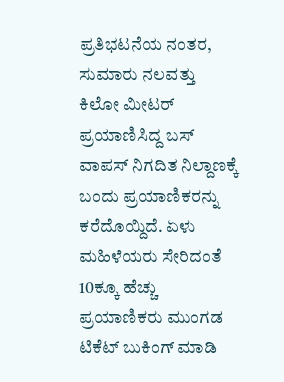ಪ್ರತಿಭಟನೆಯ ನಂತರ, ಸುಮಾರು ನಲವತ್ತು ಕಿಲೋ ಮೀಟರ್ ಪ್ರಯಾಣಿಸಿದ್ದ ಬಸ್ ವಾಪಸ್ ನಿಗದಿತ ನಿಲ್ದಾಣಕ್ಕೆ ಬಂದು ಪ್ರಯಾಣಿಕರನ್ನು ಕರೆದೊಯ್ದಿದೆ. ಏಳು ಮಹಿಳೆಯರು ಸೇರಿದಂತೆ 10ಕ್ಕೂ ಹೆಚ್ಚು ಪ್ರಯಾಣಿಕರು ಮುಂಗಡ ಟಿಕೆಟ್ ಬುಕಿಂಗ್‌ ಮಾಡಿ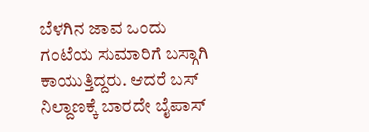ಬೆಳಗಿನ ಜಾವ ಒಂದು ಗಂಟೆಯ ಸುಮಾರಿಗೆ ಬಸ್ಗಾಗಿ ಕಾಯುತ್ತಿದ್ದರು. ಆದರೆ ಬಸ್ ನಿಲ್ದಾಣಕ್ಕೆ ಬಾರದೇ ಬೈಪಾಸ್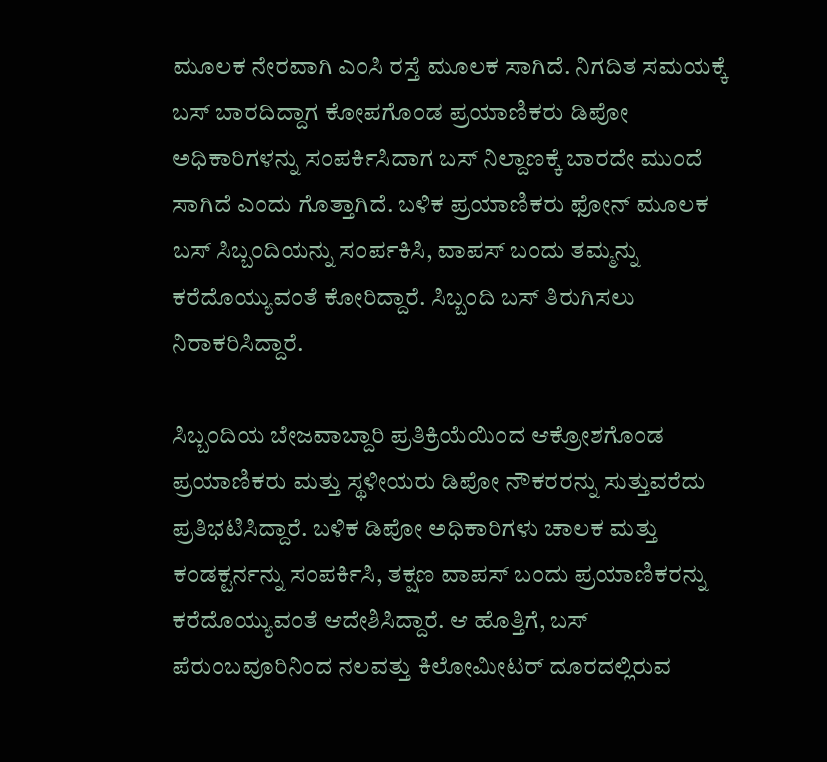ಮೂಲಕ ನೇರವಾಗಿ ಎಂಸಿ ರಸ್ತೆ ಮೂಲಕ ಸಾಗಿದೆ. ನಿಗದಿತ ಸಮಯಕ್ಕೆ ಬಸ್ ಬಾರದಿದ್ದಾಗ ಕೋಪಗೊಂಡ ಪ್ರಯಾಣಿಕರು ಡಿಪೋ ಅಧಿಕಾರಿಗಳನ್ನು ಸಂಪರ್ಕಿಸಿದಾಗ ಬಸ್ ನಿಲ್ದಾಣಕ್ಕೆ ಬಾರದೇ ಮುಂದೆ ಸಾಗಿದೆ ಎಂದು ಗೊತ್ತಾಗಿದೆ. ಬಳಿಕ ಪ್ರಯಾಣಿಕರು ಫೋನ್ ಮೂಲಕ ಬಸ್ ಸಿಬ್ಬಂದಿಯನ್ನು ಸಂರ್ಪಕಿಸಿ, ವಾಪಸ್ ಬಂದು ತಮ್ಮನ್ನು ಕರೆದೊಯ್ಯುವಂತೆ ಕೋರಿದ್ದಾರೆ. ಸಿಬ್ಬಂದಿ ಬಸ್ ತಿರುಗಿಸಲು ನಿರಾಕರಿಸಿದ್ದಾರೆ.

ಸಿಬ್ಬಂದಿಯ ಬೇಜವಾಬ್ದಾರಿ ಪ್ರತಿಕ್ರಿಯೆಯಿಂದ ಆಕ್ರೋಶಗೊಂಡ ಪ್ರಯಾಣಿಕರು ಮತ್ತು ಸ್ಥಳೀಯರು ಡಿಪೋ ನೌಕರರನ್ನು ಸುತ್ತುವರೆದು ಪ್ರತಿಭಟಿಸಿದ್ದಾರೆ. ಬಳಿಕ ಡಿಪೋ ಅಧಿಕಾರಿಗಳು ಚಾಲಕ ಮತ್ತು ಕಂಡಕ್ಟರ್ನನ್ನು ಸಂಪರ್ಕಿಸಿ, ತಕ್ಷಣ ವಾಪಸ್ ಬಂದು ಪ್ರಯಾಣಿಕರನ್ನು ಕರೆದೊಯ್ಯುವಂತೆ ಆದೇಶಿಸಿದ್ದಾರೆ. ಆ ಹೊತ್ತಿಗೆ, ಬಸ್ ಪೆರುಂಬವೂರಿನಿಂದ ನಲವತ್ತು ಕಿಲೋಮೀಟರ್ ದೂರದಲ್ಲಿರುವ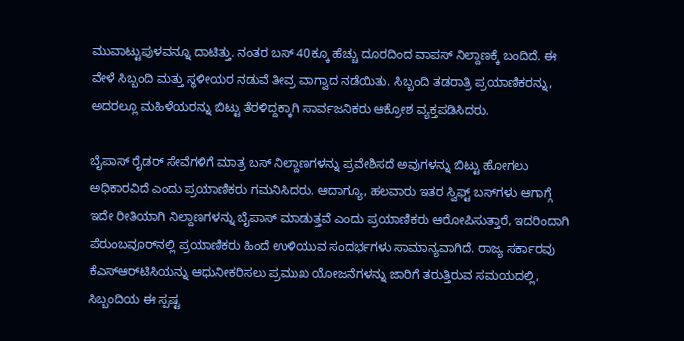ಮುವಾಟ್ಟುಪುಳವನ್ನೂ ದಾಟಿತ್ತು. ನಂತರ ಬಸ್ 40ಕ್ಕೂ ಹೆಚ್ಚು ದೂರದಿಂದ ವಾಪಸ್ ನಿಲ್ದಾಣಕ್ಕೆ ಬಂದಿದೆ. ಈ ವೇಳೆ ಸಿಬ್ಬಂದಿ ಮತ್ತು ಸ್ಥಳೀಯರ ನಡುವೆ ತೀವ್ರ ವಾಗ್ವಾದ ನಡೆಯಿತು. ಸಿಬ್ಬಂದಿ ತಡರಾತ್ರಿ ಪ್ರಯಾಣಿಕರನ್ನು, ಅದರಲ್ಲೂ ಮಹಿಳೆಯರನ್ನು ಬಿಟ್ಟು ತೆರಳಿದ್ದಕ್ಕಾಗಿ ಸಾರ್ವಜನಿಕರು ಆಕ್ರೋಶ ವ್ಯಕ್ತಪಡಿಸಿದರು.

ಬೈಪಾಸ್ ರೈಡರ್ ಸೇವೆಗಳಿಗೆ ಮಾತ್ರ ಬಸ್ ನಿಲ್ದಾಣಗಳನ್ನು ಪ್ರವೇಶಿಸದೆ ಅವುಗಳನ್ನು ಬಿಟ್ಟು ಹೋಗಲು ಅಧಿಕಾರವಿದೆ ಎಂದು ಪ್ರಯಾಣಿಕರು ಗಮನಿಸಿದರು. ಆದಾಗ್ಯೂ, ಹಲವಾರು ಇತರ ಸ್ವಿಫ್ಟ್ ಬಸ್‌ಗಳು ಆಗಾಗ್ಗೆ ಇದೇ ರೀತಿಯಾಗಿ ನಿಲ್ದಾಣಗಳನ್ನು ಬೈಪಾಸ್ ಮಾಡುತ್ತವೆ ಎಂದು ಪ್ರಯಾಣಿಕರು ಆರೋಪಿಸುತ್ತಾರೆ, ಇದರಿಂದಾಗಿ ಪೆರುಂಬವೂರ್‌ನಲ್ಲಿ ಪ್ರಯಾಣಿಕರು ಹಿಂದೆ ಉಳಿಯುವ ಸಂದರ್ಭಗಳು ಸಾಮಾನ್ಯವಾಗಿದೆ. ರಾಜ್ಯ ಸರ್ಕಾರವು ಕೆಎಸ್‌ಆರ್‌ಟಿಸಿಯನ್ನು ಆಧುನೀಕರಿಸಲು ಪ್ರಮುಖ ಯೋಜನೆಗಳನ್ನು ಜಾರಿಗೆ ತರುತ್ತಿರುವ ಸಮಯದಲ್ಲಿ, ಸಿಬ್ಬಂದಿಯ ಈ ಸ್ಪಷ್ಟ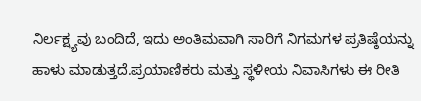ನಿರ್ಲಕ್ಷ್ಯವು ಬಂದಿದೆ, ಇದು ಅಂತಿಮವಾಗಿ ಸಾರಿಗೆ ನಿಗಮಗಳ ಪ್ರತಿಷ್ಠೆಯನ್ನು ಹಾಳು ಮಾಡುತ್ತದೆ.ಪ್ರಯಾಣಿಕರು ಮತ್ತು ಸ್ಥಳೀಯ ನಿವಾಸಿಗಳು ಈ ರೀತಿ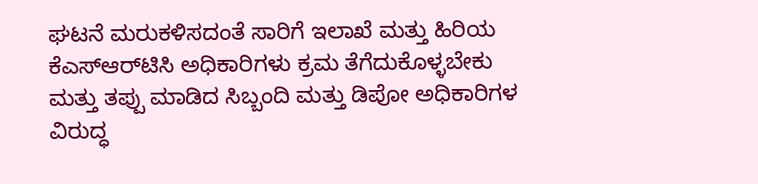ಘಟನೆ ಮರುಕಳಿಸದಂತೆ ಸಾರಿಗೆ ಇಲಾಖೆ ಮತ್ತು ಹಿರಿಯ ಕೆಎಸ್‌ಆರ್‌ಟಿಸಿ ಅಧಿಕಾರಿಗಳು ಕ್ರಮ ತೆಗೆದುಕೊಳ್ಳಬೇಕು ಮತ್ತು ತಪ್ಪು ಮಾಡಿದ ಸಿಬ್ಬಂದಿ ಮತ್ತು ಡಿಪೋ ಅಧಿಕಾರಿಗಳ ವಿರುದ್ಧ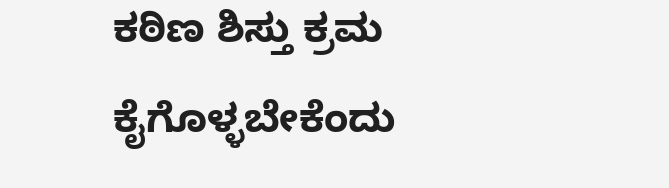ಕಠಿಣ ಶಿಸ್ತು ಕ್ರಮ ಕೈಗೊಳ್ಳಬೇಕೆಂದು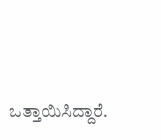ಒತ್ತಾಯಿಸಿದ್ದಾರೆ.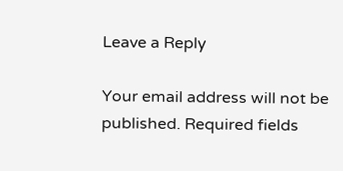Leave a Reply

Your email address will not be published. Required fields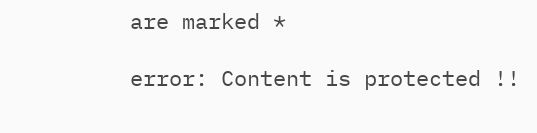are marked *

error: Content is protected !!